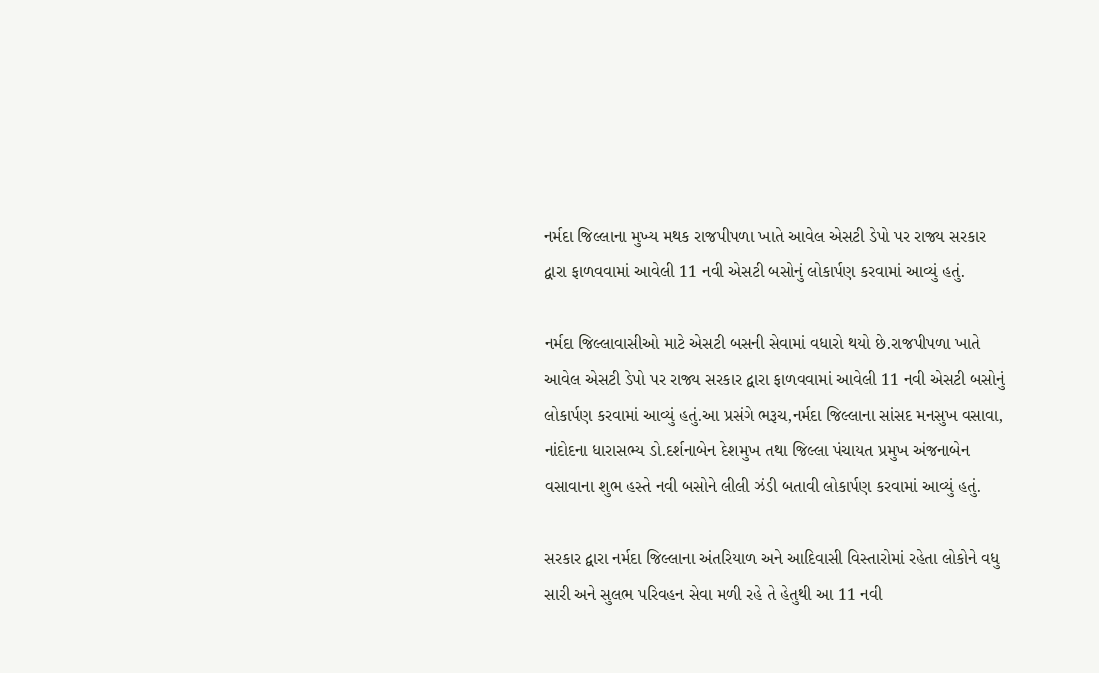નર્મદા જિલ્લાના મુખ્ય મથક રાજપીપળા ખાતે આવેલ એસટી ડેપો પર રાજ્ય સરકાર દ્વારા ફાળવવામાં આવેલી 11 નવી એસટી બસોનું લોકાર્પણ કરવામાં આવ્યું હતું.

નર્મદા જિલ્લાવાસીઓ માટે એસટી બસની સેવામાં વધારો થયો છે.રાજપીપળા ખાતે આવેલ એસટી ડેપો પર રાજ્ય સરકાર દ્વારા ફાળવવામાં આવેલી 11 નવી એસટી બસોનું લોકાર્પણ કરવામાં આવ્યું હતું.આ પ્રસંગે ભરૂચ,નર્મદા જિલ્લાના સાંસદ મનસુખ વસાવા, નાંદોદના ધારાસભ્ય ડો.દર્શનાબેન દેશમુખ તથા જિલ્લા પંચાયત પ્રમુખ અંજનાબેન વસાવાના શુભ હસ્તે નવી બસોને લીલી ઝંડી બતાવી લોકાર્પણ કરવામાં આવ્યું હતું.

સરકાર દ્વારા નર્મદા જિલ્લાના અંતરિયાળ અને આદિવાસી વિસ્તારોમાં રહેતા લોકોને વધુ સારી અને સુલભ પરિવહન સેવા મળી રહે તે હેતુથી આ 11 નવી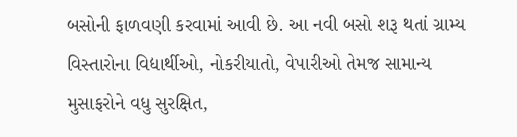બસોની ફાળવણી કરવામાં આવી છે. આ નવી બસો શરૂ થતાં ગ્રામ્ય વિસ્તારોના વિદ્યાર્થીઓ, નોકરીયાતો, વેપારીઓ તેમજ સામાન્ય મુસાફરોને વધુ સુરક્ષિત,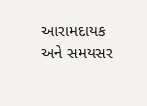આરામદાયક અને સમયસર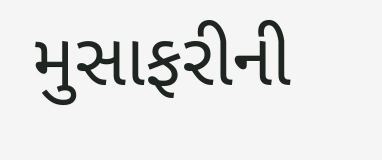મુસાફરીની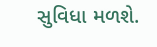સુવિધા મળશે.